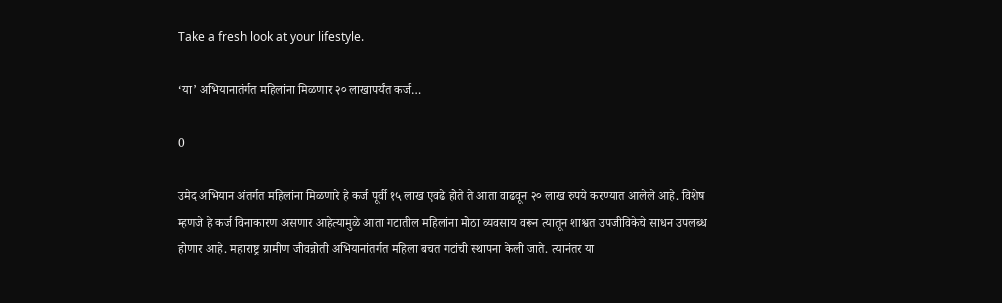Take a fresh look at your lifestyle.

‘या’ अभियानातंर्गत महिलांना मिळणार २० लाखापर्यंत कर्ज…

0

उमेद अभियान अंतर्गत महिलांना मिळणारे हे कर्ज पूर्वी १५ लाख एवढे होते ते आता वाढवून २० लाख रुपये करण्यात आलेले आहे. विशेष म्हणजे हे कर्ज विनाकारण असणार आहेत्यामुळे आता गटातील महिलांना मोठा व्यवसाय वरून त्यातून शाश्वत उपजीविकेचे साधन उपलब्ध होणार आहे. महाराष्ट्र ग्रामीण जीवन्नोती अभियानांतर्गत महिला बचत गटांची स्थापना केली जाते. त्यानंतर या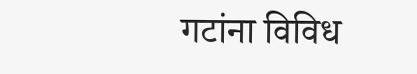गटांना विविध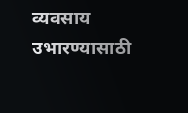व्यवसाय उभारण्यासाठी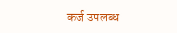कर्ज उपलब्ध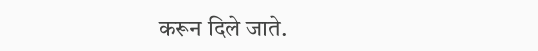करून दिले जाते.